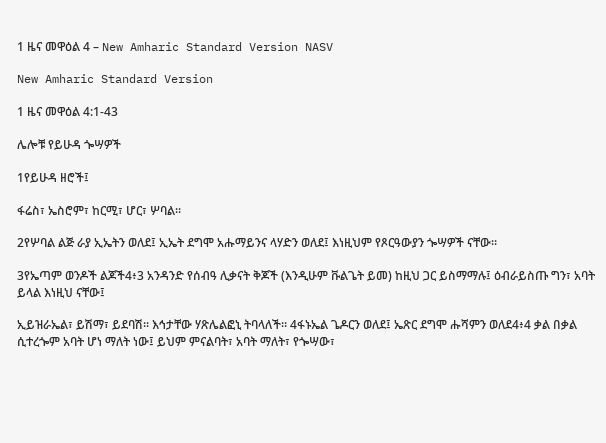1 ዜና መዋዕል 4 – New Amharic Standard Version NASV

New Amharic Standard Version

1 ዜና መዋዕል 4:1-43

ሌሎቹ የይሁዳ ጐሣዎች

1የይሁዳ ዘሮች፤

ፋሬስ፣ ኤስሮም፣ ከርሚ፣ ሆር፣ ሦባል።

2የሦባል ልጅ ራያ ኢኤትን ወለደ፤ ኢኤት ደግሞ አሑማይንና ላሃድን ወለደ፤ እነዚህም የጾርዓውያን ጐሣዎች ናቸው።

3የኤጣም ወንዶች ልጆች4፥3 አንዳንድ የሰብዓ ሊቃናት ቅጆች (እንዲሁም ቩልጌት ይመ) ከዚህ ጋር ይስማማሉ፤ ዕብራይስጡ ግን፣ አባት ይላል እነዚህ ናቸው፤

ኢይዝራኤል፣ ይሽማ፣ ይደባሽ። እኅታቸው ሃጽሌልፎኒ ትባላለች። 4ፋኑኤል ጌዶርን ወለደ፤ ኤጽር ደግሞ ሑሻምን ወለደ4፥4 ቃል በቃል ሲተረጐም አባት ሆነ ማለት ነው፤ ይህም ምናልባት፣ አባት ማለት፣ የጐሣው፣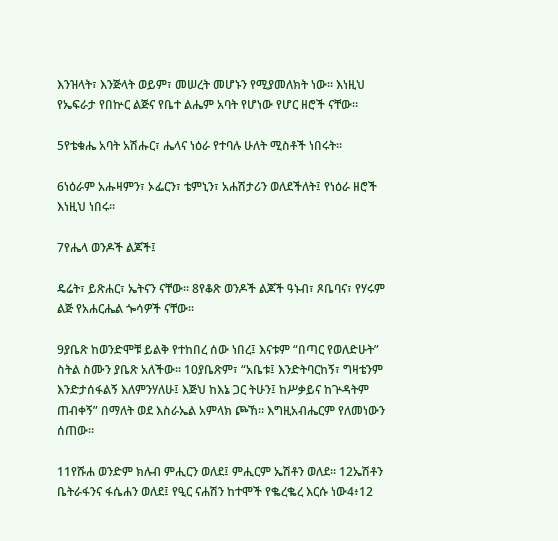እንዝላት፣ እንጅላት ወይም፣ መሠረት መሆኑን የሚያመለክት ነው። እነዚህ የኤፍራታ የበኵር ልጅና የቤተ ልሔም አባት የሆነው የሆር ዘሮች ናቸው።

5የቴቁሔ አባት አሽሑር፣ ሔላና ነዕራ የተባሉ ሁለት ሚስቶች ነበሩት።

6ነዕራም አሑዛምን፣ ኦፌርን፣ ቴምኒን፣ አሐሽታሪን ወለደችለት፤ የነዕራ ዘሮች እነዚህ ነበሩ።

7የሔላ ወንዶች ልጆች፤

ዴሬት፣ ይጽሐር፣ ኤትናን ናቸው። 8የቆጽ ወንዶች ልጆች ዓኑብ፣ ጾቤባና፣ የሃሩም ልጅ የአሐርሔል ጐሳዎች ናቸው።

9ያቤጽ ከወንድሞቹ ይልቅ የተከበረ ሰው ነበረ፤ እናቱም “በጣር የወለድሁት” ስትል ስሙን ያቤጽ አለችው። 10ያቤጽም፣ “አቤቱ፤ እንድትባርከኝ፣ ግዛቴንም እንድታሰፋልኝ እለምንሃለሁ፤ እጅህ ከእኔ ጋር ትሁን፤ ከሥቃይና ከጕዳትም ጠብቀኝ” በማለት ወደ እስራኤል አምላክ ጮኸ። እግዚአብሔርም የለመነውን ሰጠው።

11የሹሐ ወንድም ክሉብ ምሒርን ወለደ፤ ምሒርም ኤሽቶን ወለደ። 12ኤሽቶን ቤትራፋንና ፋሴሐን ወለደ፤ የዒር ናሐሽን ከተሞች የቈረቈረ እርሱ ነው4፥12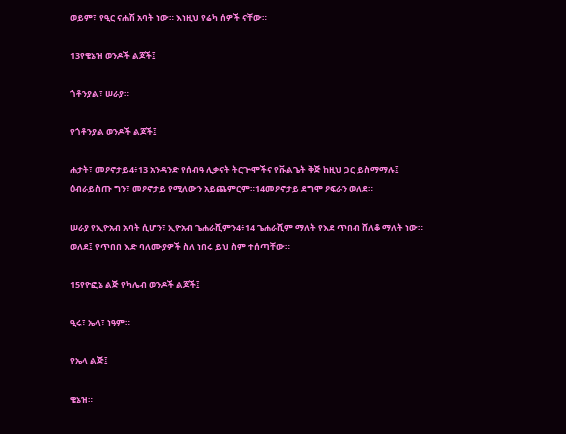ወይም፣ የዒር ናሐሽ አባት ነው። እነዚህ የሬካ ሰዎች ናቸው።

13የቄኔዝ ወንዶች ልጆች፤

ጎቶንያል፣ ሠራያ።

የጎቶንያል ወንዶች ልጆች፤

ሐታት፣ መዖኖታይ4፥13 አንዳንድ የሰብዓ ሊቃናት ትርጕሞችና የቩልጌት ቅጅ ከዚህ ጋር ይስማማሉ፤ ዕብራይስጡ ግን፣ መዖኖታይ የሚለውን አይጨምርም።14መዖኖታይ ደግሞ ዖፍራን ወለደ።

ሠራያ የኢዮአብ አባት ሲሆን፣ ኢዮአብ ጌሐራሺምን4፥14 ጌሐራሺም ማለት የእደ ጥበብ ሸለቆ ማለት ነው። ወለደ፤ የጥበበ እድ ባለሙያዎች ስለ ነበሩ ይህ ስም ተሰጣቸው።

15የዮፎኔ ልጅ የካሌብ ወንዶች ልጆች፤

ዒሩ፣ ኤላ፣ ነዓም።

የኤላ ልጅ፤

ቄኔዝ።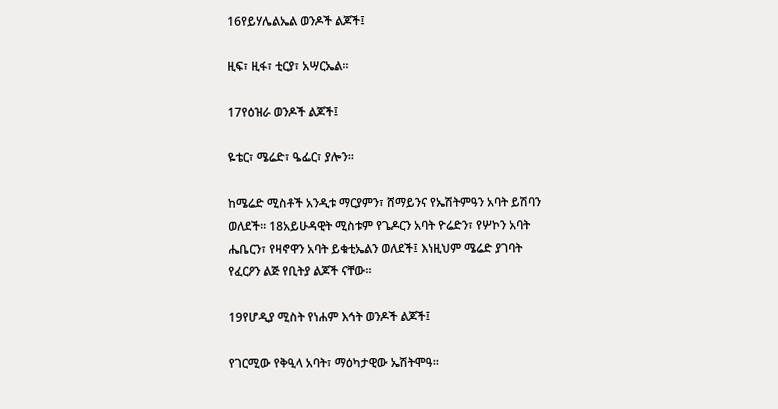16የይሃሌልኤል ወንዶች ልጆች፤

ዚፍ፣ ዚፋ፣ ቲርያ፣ አሣርኤል።

17የዕዝራ ወንዶች ልጆች፤

ዬቴር፣ ሜሬድ፣ ዔፌር፣ ያሎን።

ከሜሬድ ሚስቶች አንዲቱ ማርያምን፣ ሸማይንና የኤሽትምዓን አባት ይሽባን ወለደች። 18አይሁዳዊት ሚስቱም የጌዶርን አባት ዮሬድን፣ የሦኮን አባት ሔቤርን፣ የዛኖዋን አባት ይቁቲኤልን ወለደች፤ እነዚህም ሜሬድ ያገባት የፈርዖን ልጅ የቢትያ ልጆች ናቸው።

19የሆዲያ ሚስት የነሐም እኅት ወንዶች ልጆች፤

የገርሚው የቅዒላ አባት፣ ማዕካታዊው ኤሽትሞዓ።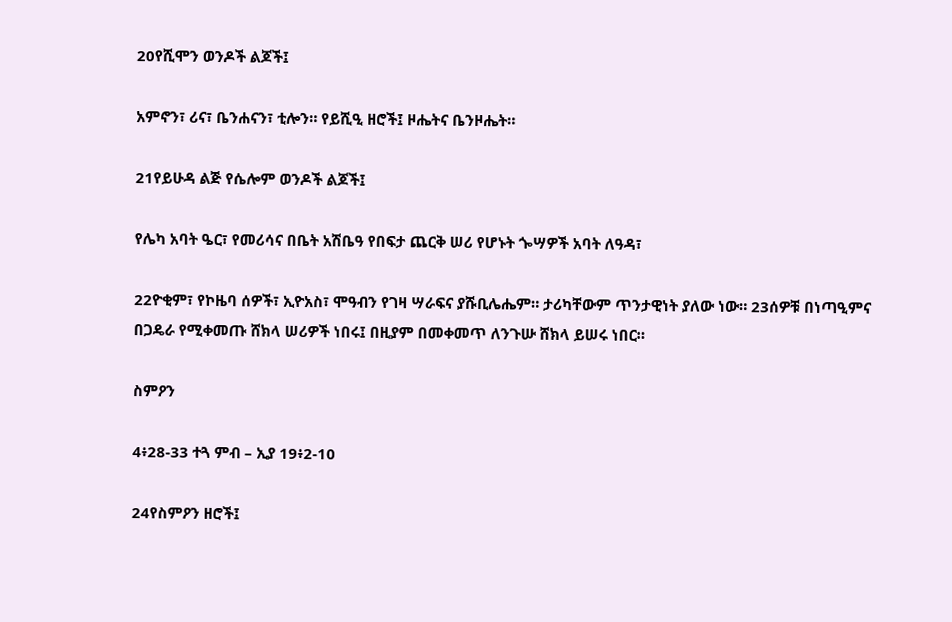20የሺሞን ወንዶች ልጆች፤

አምኖን፣ ሪና፣ ቤንሐናን፣ ቲሎን። የይሺዒ ዘሮች፤ ዞሔትና ቤንዞሔት።

21የይሁዳ ልጅ የሴሎም ወንዶች ልጆች፤

የሌካ አባት ዔር፣ የመሪሳና በቤት አሽቤዓ የበፍታ ጨርቅ ሠሪ የሆኑት ጐሣዎች አባት ለዓዳ፣

22ዮቂም፣ የኮዜባ ሰዎች፣ ኢዮአስ፣ ሞዓብን የገዛ ሣራፍና ያሹቢሌሔም። ታሪካቸውም ጥንታዊነት ያለው ነው። 23ሰዎቹ በነጣዒምና በጋዴራ የሚቀመጡ ሸክላ ሠሪዎች ነበሩ፤ በዚያም በመቀመጥ ለንጉሡ ሸክላ ይሠሩ ነበር።

ስምዖን

4፥28-33 ተጓ ምብ – ኢያ 19፥2-10

24የስምዖን ዘሮች፤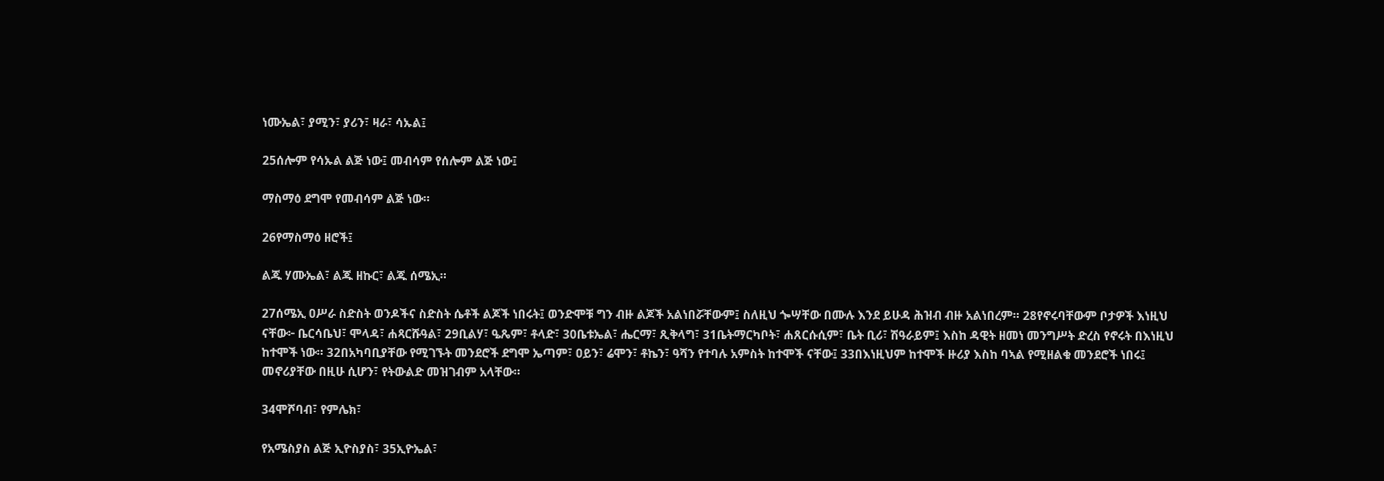ነሙኤል፣ ያሚን፣ ያሪን፣ ዛራ፣ ሳኡል፤

25ሰሎም የሳኡል ልጅ ነው፤ መብሳም የሰሎም ልጅ ነው፤

ማስማዕ ደግሞ የመብሳም ልጅ ነው።

26የማስማዕ ዘሮች፤

ልጁ ሃሙኤል፣ ልጁ ዘኩር፣ ልጁ ሰሜኢ።

27ሰሜኢ ዐሥራ ስድስት ወንዶችና ስድስት ሴቶች ልጆች ነበሩት፤ ወንድሞቹ ግን ብዙ ልጆች አልነበሯቸውም፤ ስለዚህ ጐሣቸው በሙሉ እንደ ይሁዳ ሕዝብ ብዙ አልነበረም። 28የኖሩባቸውም ቦታዎች እነዚህ ናቸው፦ ቤርሳቤህ፣ ሞላዳ፣ ሐጻርሹዓል፣ 29ቢልሃ፣ ዔጼም፣ ቶላድ፣ 30ቤቱኤል፣ ሔርማ፣ ጺቅላግ፣ 31ቤትማርካቦት፣ ሐጸርሱሲም፣ ቤት ቢሪ፣ ሽዓራይም፤ እስከ ዳዊት ዘመነ መንግሥት ድረስ የኖሩት በእነዚህ ከተሞች ነው። 32በአካባቢያቸው የሚገኙት መንደሮች ደግሞ ኤጣም፣ ዐይን፣ ሬሞን፣ ቶኬን፣ ዓሻን የተባሉ አምስት ከተሞች ናቸው፤ 33በእነዚህም ከተሞች ዙሪያ እስከ ባኣል የሚዘልቁ መንደሮች ነበሩ፤ መኖሪያቸው በዚሁ ሲሆን፣ የትውልድ መዝገብም አላቸው።

34ሞሾባብ፣ የምሌክ፣

የአሜስያስ ልጅ ኢዮስያስ፣ 35ኢዮኤል፣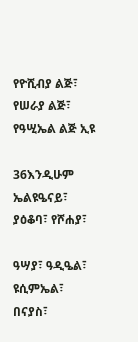የዮሺብያ ልጅ፣ የሠራያ ልጅ፣ የዓሢኤል ልጅ ኢዩ

36እንዲሁም ኤልዩዔናይ፣ ያዕቆባ፣ የሾሐያ፣

ዓሣያ፣ ዓዲዔል፣ ዩሲምኤል፣ በናያስ፣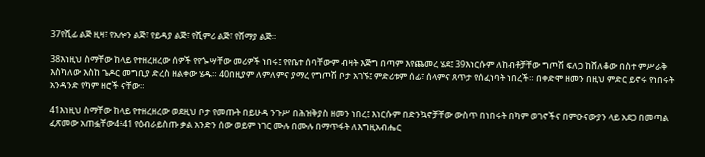37የሺፊ ልጅ ዚዛ፣ የአሎን ልጅ፣ የይዳያ ልጅ፣ የሺምሪ ልጅ፣ የሸማያ ልጅ።

38እነዚህ ስማቸው ከላይ የተዘረዘረው ሰዎች የየጐሣቸው መሪዎች ነበሩ፤ የየቤተ ሰባቸውም ብዛት እጅግ በጣም እየጨመረ ሄደ፤ 39እነርሱም ለከብቶቻቸው ግጦሽ ፍለጋ ከሸለቆው በስተ ምሥራቅ እስካለው እስከ ጌዶር መግቢያ ድረስ ዘልቀው ሄዱ። 40በዚያም ለምለምና ያማረ የግጦሽ ቦታ አገኙ፤ ምድሪቱም ሰፊ፣ ሰላምና ጸጥታ የሰፈነባት ነበረች። በቀድሞ ዘመን በዚህ ምድር ይኖሩ የነበሩት አንዳንድ የካም ዘሮች ናቸው።

41እነዚህ ስማቸው ከላይ የተዘረዘረው ወደዚህ ቦታ የመጡት በይሁዳ ንጉሥ በሕዝቅያስ ዘመን ነበረ፤ እነርሱም በድንኳኖቻቸው ውስጥ በነበሩት በካም ወገኖችና በምዑናውያን ላይ አደጋ በመጣል ፈጽመው አጠፏቸው4፥41 የዕብራይስጡ ቃል አንድን ሰው ወይም ነገር ሙሉ በሙሉ በማጥፋት ለእግዚአብሔር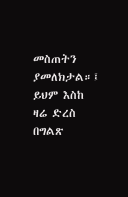መስጠትን ያመለክታል።፤ ይህም እስከ ዛሬ ድረስ በግልጽ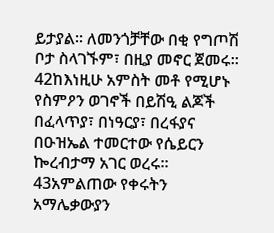ይታያል። ለመንጎቻቸው በቂ የግጦሽ ቦታ ስላገኙም፣ በዚያ መኖር ጀመሩ። 42ከእነዚሁ አምስት መቶ የሚሆኑ የስምዖን ወገኖች በይሽዒ ልጆች በፈላጥያ፣ በነዓርያ፣ በረፋያና በዑዝኤል ተመርተው የሴይርን ኰረብታማ አገር ወረሩ። 43አምልጠው የቀሩትን አማሌቃውያን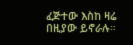ፈጅተው እስከ ዛሬ በዚያው ይኖራሉ።